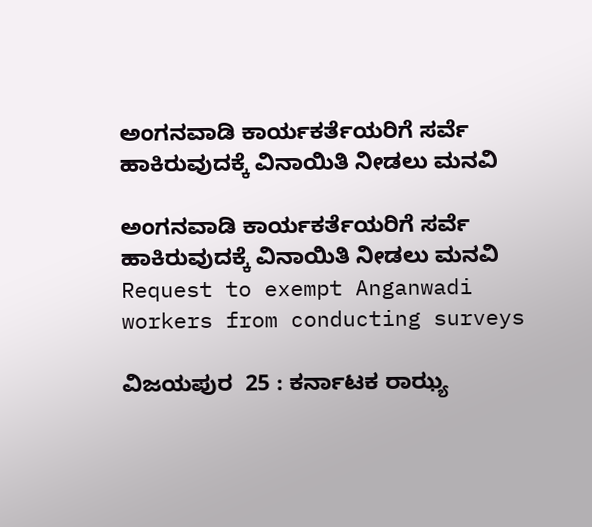ಅಂಗನವಾಡಿ ಕಾರ್ಯಕರ್ತೆಯರಿಗೆ ಸರ್ವೆ ಹಾಕಿರುವುದಕ್ಕೆ ವಿನಾಯಿತಿ ನೀಡಲು ಮನವಿ

ಅಂಗನವಾಡಿ ಕಾರ್ಯಕರ್ತೆಯರಿಗೆ ಸರ್ವೆ ಹಾಕಿರುವುದಕ್ಕೆ ವಿನಾಯಿತಿ ನೀಡಲು ಮನವಿ Request to exempt Anganwadi workers from conducting surveys

ವಿಜಯಪುರ  25 : ಕರ್ನಾಟಕ ರಾಝ್ಯ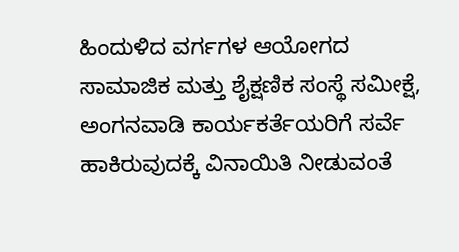ಹಿಂದುಳಿದ ವರ್ಗಗಳ ಆಯೋಗದ ಸಾಮಾಜಿಕ ಮತ್ತು ಶೈಕ್ಷಣಿಕ ಸಂಸ್ಥೆ ಸಮೀಕ್ಷೆ, ಅಂಗನವಾಡಿ ಕಾರ್ಯಕರ್ತೆಯರಿಗೆ ಸರ್ವೆ ಹಾಕಿರುವುದಕ್ಕೆ ವಿನಾಯಿತಿ ನೀಡುವಂತೆ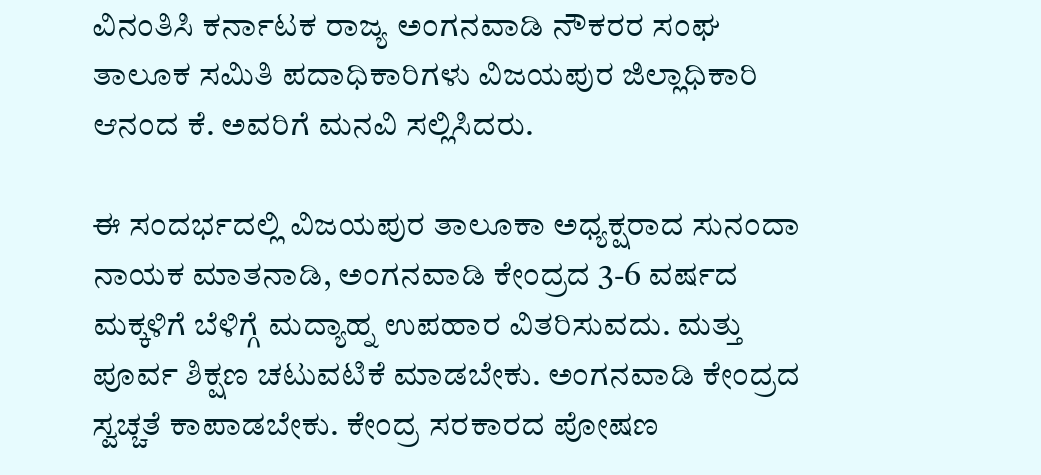ವಿನಂತಿಸಿ ಕರ್ನಾಟಕ ರಾಜ್ಯ ಅಂಗನವಾಡಿ ನೌಕರರ ಸಂಘ ತಾಲೂಕ ಸಮಿತಿ ಪದಾಧಿಕಾರಿಗಳು ವಿಜಯಪುರ ಜಿಲ್ಲಾಧಿಕಾರಿ ಆನಂದ ಕೆ. ಅವರಿಗೆ ಮನವಿ ಸಲ್ಲಿಸಿದರು.

ಈ ಸಂದರ್ಭದಲ್ಲಿ ವಿಜಯಪುರ ತಾಲೂಕಾ ಅಧ್ಯಕ್ಷರಾದ ಸುನಂದಾ ನಾಯಕ ಮಾತನಾಡಿ, ಅಂಗನವಾಡಿ ಕೇಂದ್ರದ 3-6 ವರ್ಷದ ಮಕ್ಕಳಿಗೆ ಬೆಳಿಗ್ಗೆ ಮದ್ಯಾಹ್ನ ಉಪಹಾರ ವಿತರಿಸುವದು. ಮತ್ತು ಪೂರ್ವ ಶಿಕ್ಷಣ ಚಟುವಟಿಕೆ ಮಾಡಬೇಕು. ಅಂಗನವಾಡಿ ಕೇಂದ್ರದ ಸ್ವಚ್ಚತೆ ಕಾಪಾಡಬೇಕು. ಕೇಂದ್ರ ಸರಕಾರದ ಪೋಷಣ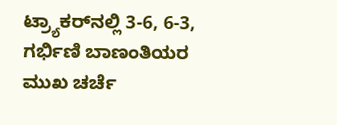ಟ್ರ್ಯಾಕರ್‌ನಲ್ಲಿ 3-6, 6-3, ಗರ್ಭಿಣಿ ಬಾಣಂತಿಯರ ಮುಖ ಚರ್ಚೆ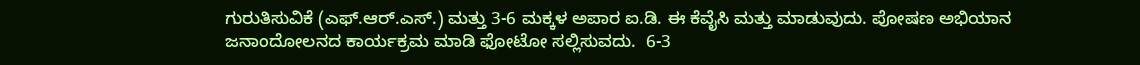ಗುರುತಿಸುವಿಕೆ (ಎಫ್‌.ಆರ್‌.ಎಸ್‌.) ಮತ್ತು 3-6 ಮಕ್ಕಳ ಅಪಾರ ಐ.ಡಿ. ಈ ಕೆವೈಸಿ ಮತ್ತು ಮಾಡುವುದು. ಪೋಷಣ ಅಭಿಯಾನ ಜನಾಂದೋಲನದ ಕಾರ್ಯಕ್ರಮ ಮಾಡಿ ಫೋಟೋ ಸಲ್ಲಿಸುವದು.  6-3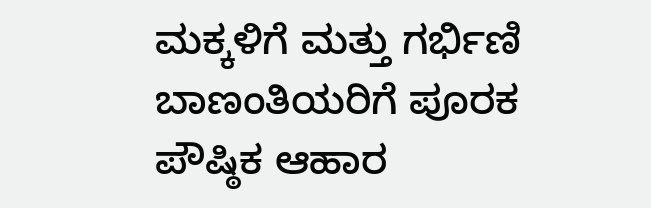ಮಕ್ಕಳಿಗೆ ಮತ್ತು ಗರ್ಭಿಣಿ ಬಾಣಂತಿಯರಿಗೆ ಪೂರಕ ಪೌಷ್ಠಿಕ ಆಹಾರ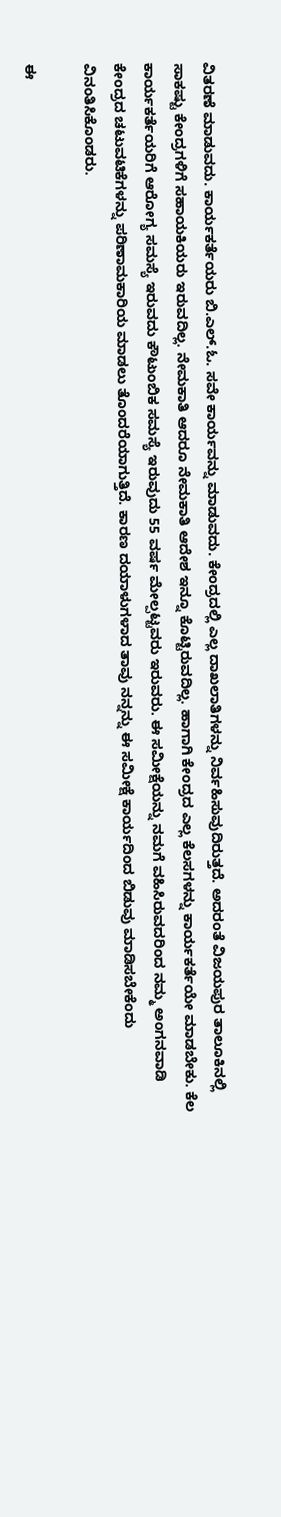ವಿತರಣೆ ಮಾಡುವದು. ಕಾರ್ಯಕರ್ತೆಯರು ಬಿ.ಎಲ್‌.ಓ. ಸವೇ ಕಾರ್ಯವನ್ನು ಮಾಡುವದು. ಕೇಂದ್ರದಲ್ಲಿ ಎಲ್ಲ ದಾಖಲಾತಿಗಳನ್ನು ನಿರ್ವಹಿಸುವುದಿರುತ್ತದೆ. ಅದರಂತೆ ವಿಜಯಪುರ ತಾಲೂಕಿನಲ್ಲಿ ಸಾಕಷ್ಟು ಕೇಂದ್ರಗಳಿಗೆ ಸಹಾಯಕಿಯರು ಇರುವದಿಲ್ಲ. ನೇಮಕಾತಿ ಆದರೂ ನೇಮಕಾತಿ ಆದೇಶ ಇನ್ನೂ ಕೊಟ್ಟಿರುವದಿಲ್ಲ. ಹಾಗಾಗಿ ಕೇಂದ್ರದ ಎಲ್ಲ ಕೆಲಸಗಳನ್ನು ಕಾರ್ಯಕರ್ತೆಯೇ ಮಾಡಬೇಕು. ಕೆಲ ಕಾರ್ಯಕರ್ತೆಯರಿಗೆ ಆರೋಗ್ಯ ಸಮಸ್ಯೆ ಇರುವದು ಕೌಟುಂಬಿಕ ಸಮಸ್ಯೆ ಇರುವುದು 55 ವರ್ಷ ಮೇಲ್ಪಟ್ಟವರು ಇರುವರು. ಈ ಸಮೀಕ್ಷೆಯನ್ನು ನಮಗೆ ವಹಿಸಿರುವದರಿಂದ ನಮ್ಮ ಅಂಗನವಾಡಿ ಕೇಂದ್ರದ ಚಟುವಟಿಕೆಗಳನ್ನು ಪರಿಣಾಮಕಾರಿಯ ಮಾಡಲು ತೊಂದರೆಯಾಗುತ್ತಿದೆ. ಕಾರಣ ದಯಾಳುಗಳಾದ ತಾವು ನನ್ನನ್ನು ಈ ಸಮೀಕ್ಷೆ ಕಾರ್ಯದಿಂದ ಬಿಡುವು ಮಾಡಿಸಬೇಕೆಂದು ವಿನಂತಿಸಿಕೊಂಡರು.

ಈ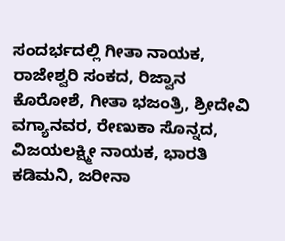ಸಂದರ್ಭದಲ್ಲಿ ಗೀತಾ ನಾಯಕ, ರಾಜೇಶ್ವರಿ ಸಂಕದ, ರಿಜ್ವಾನ ಕೊರೋಶೆ, ಗೀತಾ ಭಜಂತ್ರಿ, ಶ್ರೀದೇವಿ ವಗ್ಯಾನವರ, ರೇಣುಕಾ ಸೊನ್ನದ, ವಿಜಯಲಕ್ಷ್ಮೀ ನಾಯಕ, ಭಾರತಿ ಕಡಿಮನಿ, ಜರೀನಾ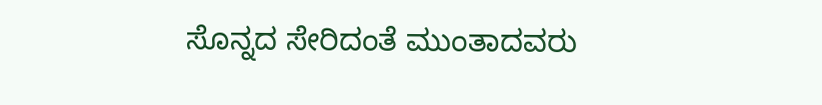ಸೊನ್ನದ ಸೇರಿದಂತೆ ಮುಂತಾದವರು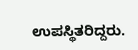ಉಪಸ್ಥಿತರಿದ್ದರು.